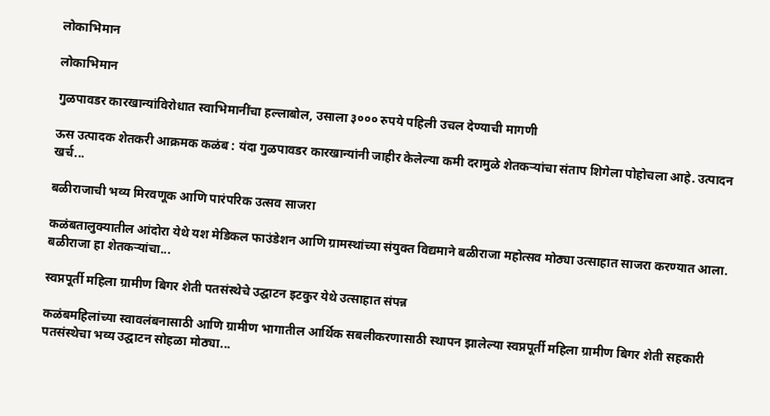लोकाभिमान

लोकाभिमान

गुळपावडर कारखान्यांविरोधात स्वाभिमानींचा हल्लाबोल, उसाला ३००० रुपये पहिली उचल देण्याची मागणी

ऊस उत्पादक शेतकरी आक्रमक कळंब : यंदा गुळपावडर कारखान्यांनी जाहीर केलेल्या कमी दरामुळे शेतकऱ्यांचा संताप शिगेला पोहोचला आहे. उत्पादन खर्च...

बळीराजाची भव्य मिरवणूक आणि पारंपरिक उत्सव साजरा

कळंबतालुक्यातील आंदोरा येथे यश मेडिकल फाउंडेशन आणि ग्रामस्थांच्या संयुक्त विद्यमाने बळीराजा महोत्सव मोठ्या उत्साहात साजरा करण्यात आला. बळीराजा हा शेतकऱ्यांचा...

स्वप्नपूर्ती महिला ग्रामीण बिगर शेती पतसंस्थेचे उद्घाटन इटकुर येथे उत्साहात संपन्न

कळंबमहिलांच्या स्वावलंबनासाठी आणि ग्रामीण भागातील आर्थिक सबलीकरणासाठी स्थापन झालेल्या स्वप्नपूर्ती महिला ग्रामीण बिगर शेती सहकारी पतसंस्थेचा भव्य उद्घाटन सोहळा मोठ्या...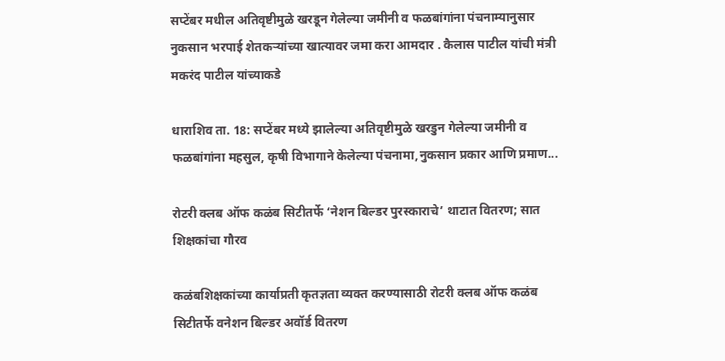सप्टेंबर मधील अतिवृष्टीमुळे खरडून गेलेल्या जमीनी व फळबांगांना पंचनाम्यानुसार नुकसान भरपाई शेतकऱ्यांच्या खात्यावर जमा करा आमदार . कैलास पाटील यांची मंत्री मकरंद पाटील यांच्याकडे

धाराशिव ता. 18: सप्टेंबर मध्ये झालेल्या अतिवृष्टीमुळे खरडुन गेलेल्या जमीनी व फळबांगांना महसुल, कृषी विभागाने केलेल्या पंचनामा,नुकसान प्रकार आणि प्रमाण...

रोटरी क्लब ऑफ कळंब सिटीतर्फे ‘नेशन बिल्डर पुरस्काराचे’ थाटात वितरण; सात शिक्षकांचा गौरव

कळंबशिक्षकांच्या कार्याप्रती कृतज्ञता व्यक्त करण्यासाठी रोटरी क्लब ऑफ कळंब सिटीतर्फे वनेशन बिल्डर अवॉर्ड वितरण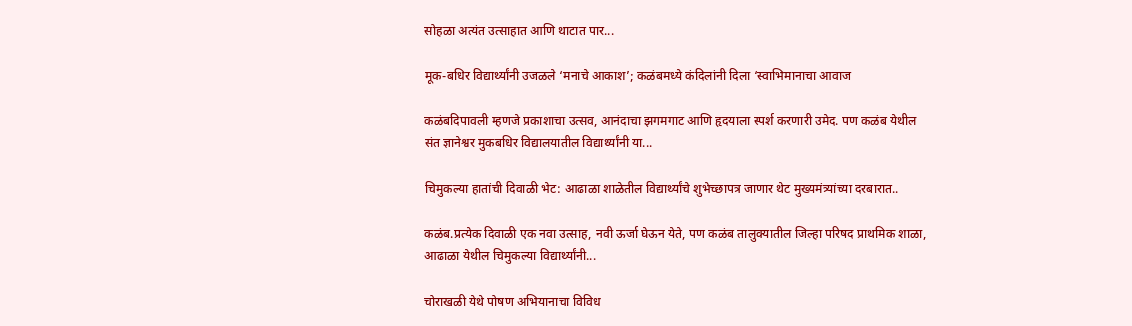सोहळा अत्यंत उत्साहात आणि थाटात पार...

मूक-बधिर विद्यार्थ्यांनी उजळले ‘मनाचे आकाश’; कळंबमध्ये कंदिलांनी दिला ‘स्वाभिमानाचा आवाज

कळंबदिपावली म्हणजे प्रकाशाचा उत्सव, आनंदाचा झगमगाट आणि हृदयाला स्पर्श करणारी उमेद. पण कळंब येथील संत ज्ञानेश्वर मुकबधिर विद्यालयातील विद्यार्थ्यांनी या...

चिमुकल्या हातांची दिवाळी भेट: आढाळा शाळेतील विद्यार्थ्यांचे शुभेच्छापत्र जाणार थेट मुख्यमंत्र्यांच्या दरबारात..

कळंब.प्रत्येक दिवाळी एक नवा उत्साह, नवी ऊर्जा घेऊन येते, पण कळंब तालुक्यातील जिल्हा परिषद प्राथमिक शाळा, आढाळा येथील चिमुकल्या विद्यार्थ्यांनी...

चोराखळी येथे पोषण अभियानाचा विविध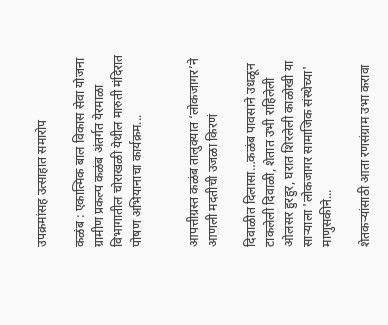उपक्रमांसह उत्साहात समारोप

कळंब : एकात्मिक बाल विकास सेवा योजना ग्रामीण प्रकल्प कळंब अंतर्गत येरमाळा विभागातील चोराखळी येथील मारुती मंदिरात पोषण अभियानाचा कार्यक्रम...


आपत्तीग्रस्त कळंब तालुक्यात ‘लोकजागर’ने आणली मदतीची उजळा किरणं

दिवाळीत दिलासा…कळंब पावसाने उधळून टाकलेली दिवाळी, शेतात उभी राहिलेली ओलसर हुरहुर, घरात शिरलेली काळोखी या साऱ्याला 'लोकजागर सामाजिक संस्थेच्या' माणुसकीने...

शेतकऱ्यांसाठी आता रणसंग्राम उभा करावा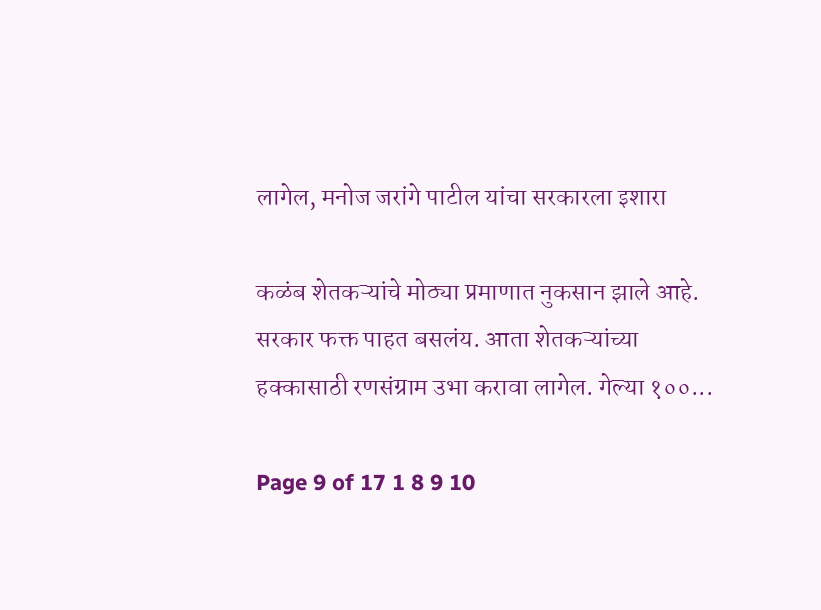लागेल, मनोज जरांगे पाटील यांचा सरकारला इशारा

कळंब शेतकऱ्यांचे मोठ्या प्रमाणात नुकसान झाले आहे. सरकार फक्त पाहत बसलंय. आता शेतकऱ्यांच्या हक्कासाठी रणसंग्राम उभा करावा लागेल. गेल्या १००...

Page 9 of 17 1 8 9 10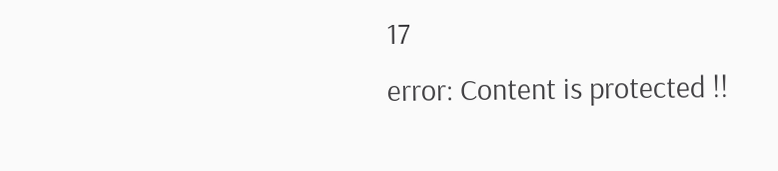17
error: Content is protected !!